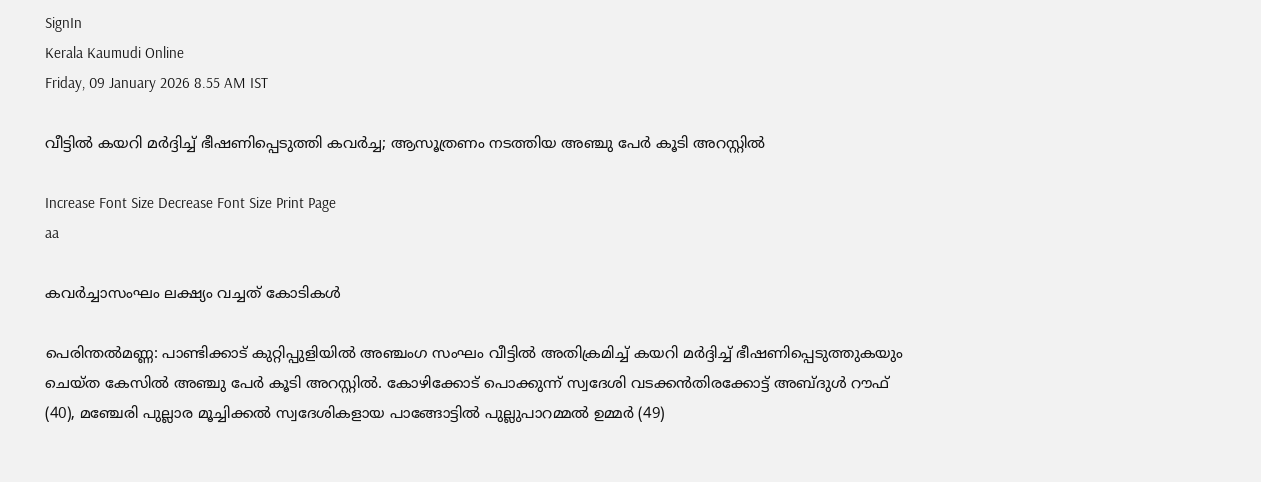SignIn
Kerala Kaumudi Online
Friday, 09 January 2026 8.55 AM IST

വീട്ടിൽ കയറി മർദ്ദിച്ച് ഭീഷണിപ്പെടുത്തി കവർച്ച; ആസൂത്രണം നടത്തിയ അഞ്ചു പേർ കൂടി അറസ്റ്റിൽ

Increase Font Size Decrease Font Size Print Page
aa

കവർച്ചാസംഘം ലക്ഷ്യം വച്ചത് കോടികൾ

പെരിന്തൽമണ്ണ: പാണ്ടിക്കാട് കുറ്റിപ്പുളിയിൽ അഞ്ചംഗ സംഘം വീട്ടിൽ അതിക്രമിച്ച് കയറി മർദ്ദിച്ച് ഭീഷണിപ്പെടുത്തുകയും ചെയ്ത കേസിൽ അഞ്ചു പേർ കൂടി അറസ്റ്റിൽ. കോഴിക്കോട് പൊക്കുന്ന് സ്വദേശി വടക്കൻതിരക്കോട്ട് അബ്ദുൾ റൗഫ് (40), മഞ്ചേരി പുല്ലാര മൂച്ചിക്കൽ സ്വദേശികളായ പാങ്ങോട്ടിൽ പുല്ലുപാറമ്മൽ ഉമ്മർ (49)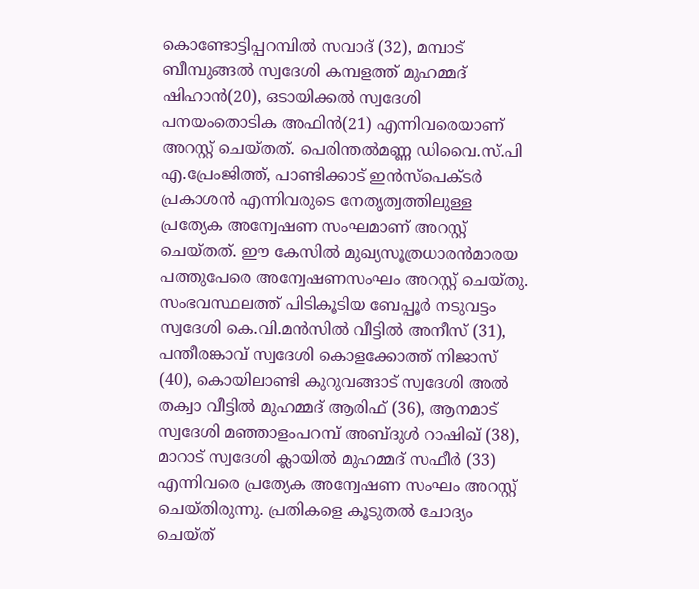കൊണ്ടോട്ടിപ്പറമ്പിൽ സവാദ് (32), മമ്പാട് ബീമ്പുങ്ങൽ സ്വദേശി കമ്പളത്ത് മുഹമ്മദ് ഷിഹാൻ(20), ഒടായിക്കൽ സ്വദേശി പനയംതൊടിക അഫിൻ(21) എന്നിവരെയാണ് അറസ്റ്റ് ചെയ്തത്. പെരിന്തൽമണ്ണ ഡിവൈ.സ്‌.പി എ.പ്രേംജിത്ത്, പാണ്ടിക്കാട് ഇൻസ്‌പെക്ടർ പ്രകാശൻ എന്നിവരുടെ നേതൃത്വത്തിലുള്ള പ്രത്യേക അന്വേഷണ സംഘമാണ് അറസ്റ്റ് ചെയ്തത്. ഈ കേസിൽ മുഖ്യസൂത്രധാരൻമാരയ പത്തുപേരെ അന്വേഷണസംഘം അറസ്റ്റ് ചെയ്തു. സംഭവസ്ഥലത്ത് പിടികൂടിയ ബേപ്പൂർ നടുവട്ടം സ്വദേശി കെ.വി.മൻസിൽ വീട്ടിൽ അനീസ് (31), പന്തീരങ്കാവ് സ്വദേശി കൊളക്കോത്ത് നിജാസ് (40), കൊയിലാണ്ടി കുറുവങ്ങാട് സ്വദേശി അൽ തക്വാ വീട്ടിൽ മുഹമ്മദ് ആരിഫ് (36), ആനമാട് സ്വദേശി മഞ്ഞാളംപറമ്പ് അബ്ദുൾ റാഷിഖ് (38), മാറാട് സ്വദേശി ക്ലായിൽ മുഹമ്മദ് സഫീർ (33) എന്നിവരെ പ്രത്യേക അന്വേഷണ സംഘം അറസ്റ്റ് ചെയ്തിരുന്നു. പ്രതികളെ കൂടുതൽ ചോദ്യം ചെയ്ത്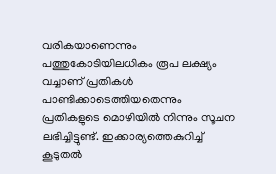വരികയാണെന്നും പത്തുകോടിയിലധികം രൂപ ലക്ഷ്യം വച്ചാണ് പ്രതികൾ പാണ്ടിക്കാടെത്തിയതെന്നും പ്രതികളുടെ മൊഴിയിൽ നിന്നും സൂചന ലഭിച്ചിട്ടുണ്ട്. ഇക്കാര്യത്തെകുറിച്ച് കൂടുതൽ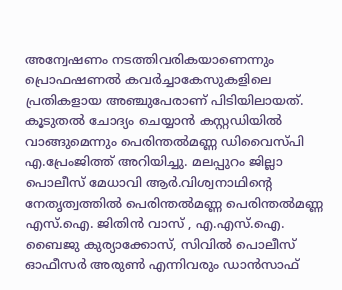അന്വേഷണം നടത്തിവരികയാണെന്നും പ്രൊഫഷണൽ കവർച്ചാകേസുകളിലെ പ്രതികളായ അഞ്ചുപേരാണ് പിടിയിലായത്. കൂടുതൽ ചോദ്യം ചെയ്യാൻ കസ്റ്റഡിയിൽ വാങ്ങുമെന്നും പെരിന്തൽമണ്ണ ഡിവൈസ്പി എ.പ്രേംജിത്ത് അറിയിച്ചു. മലപ്പുറം ജില്ലാ പൊലീസ്‌ മേധാവി ആർ.വിശ്വനാഥിന്റെ നേതൃത്വത്തിൽ പെരിന്തൽമണ്ണ പെരിന്തൽമണ്ണ എസ്.ഐ. ജിതിൻ വാസ് , എ.എസ്.ഐ. ബൈജു കുര്യാക്കോസ്, സിവിൽ പൊലീസ് ഓഫീസർ അരുൺ എന്നിവരും ഡാൻസാഫ്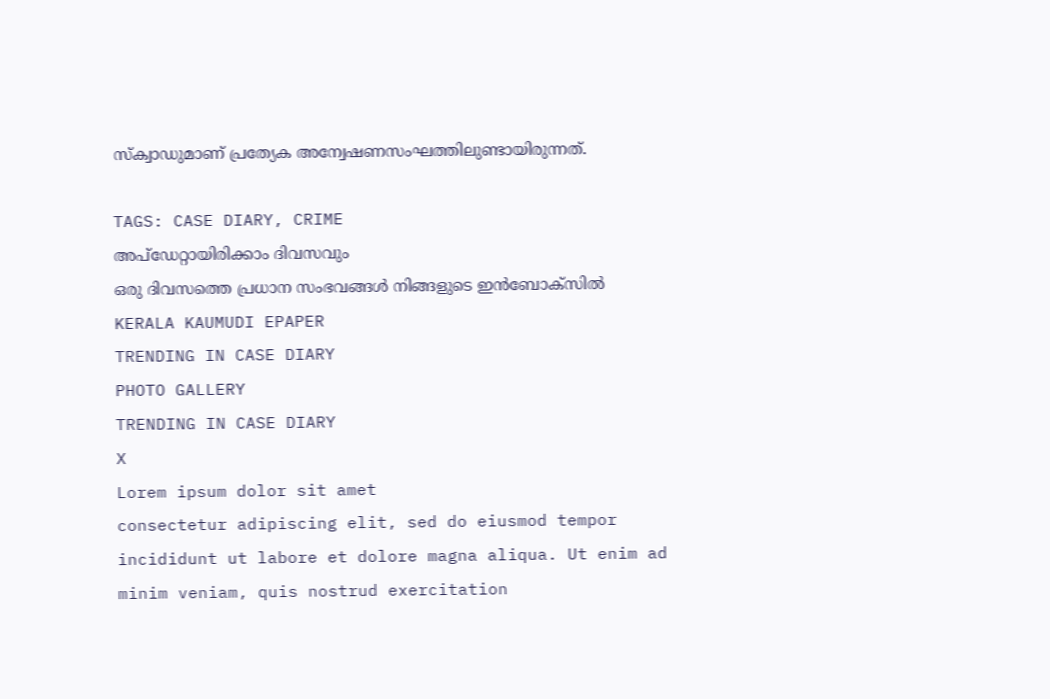സ്‌ക്വാഡുമാണ് പ്രത്യേക അന്വേഷണസംഘത്തിലുണ്ടായിരുന്നത്.

TAGS: CASE DIARY, CRIME
അപ്ഡേറ്റായിരിക്കാം ദിവസവും
ഒരു ദിവസത്തെ പ്രധാന സംഭവങ്ങൾ നിങ്ങളുടെ ഇൻബോക്സിൽ
KERALA KAUMUDI EPAPER
TRENDING IN CASE DIARY
PHOTO GALLERY
TRENDING IN CASE DIARY
X
Lorem ipsum dolor sit amet
consectetur adipiscing elit, sed do eiusmod tempor incididunt ut labore et dolore magna aliqua. Ut enim ad minim veniam, quis nostrud exercitation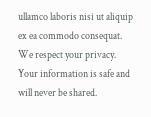ullamco laboris nisi ut aliquip ex ea commodo consequat.
We respect your privacy. Your information is safe and will never be shared.